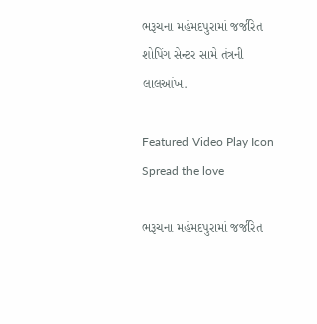ભરૂચના મહંમદપુરામાં જર્જરિત શોપિંગ સેન્ટર સામે તંત્રની લાલઆંખ.

Featured Video Play Icon
Spread the love

ભરૂચના મહંમદપુરામાં જર્જરિત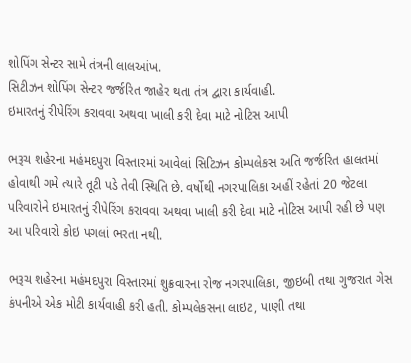શોપિંગ સેન્ટર સામે તંત્રની લાલઆંખ.
સિટીઝન શોપિંગ સેન્ટર જર્જરિત જાહેર થતા તંત્ર દ્વારા કાર્યવાહી.
ઇમારતનું રીપેરિંગ કરાવવા અથવા ખાલી કરી દેવા માટે નોટિસ આપી

ભરૂચ શહેરના મહંમદપુરા વિસ્તારમાં આવેલાં સિટિઝન કોમ્પલેકસ અતિ જર્જરિત હાલતમાં હોવાથી ગમે ત્યારે તૂટી પડે તેવી સ્થિતિ છે. વર્ષોથી નગરપાલિકા અહીં રહેતાં 20 જેટલા પરિવારોને ઇમારતનું રીપેરિંગ કરાવવા અથવા ખાલી કરી દેવા માટે નોટિસ આપી રહી છે પણ આ પરિવારો કોઇ પગલાં ભરતા નથી.

ભરૂચ શહેરના મહંમદપુરા વિસ્તારમાં શુક્રવારના રોજ નગરપાલિકા, જીઇબી તથા ગુજરાત ગેસ કંપનીએ એક મોટી કાર્યવાહી કરી હતી. કોમ્પલેકસના લાઇટ, પાણી તથા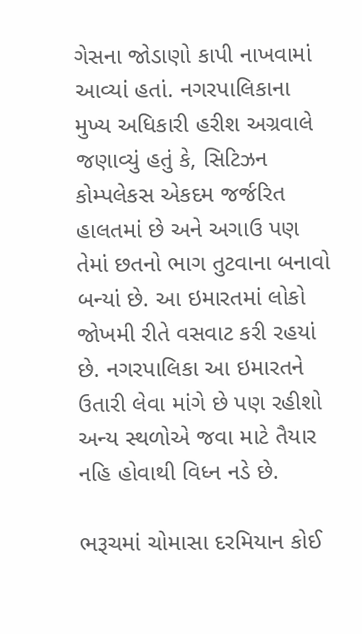ગેસના જોડાણો કાપી નાખવામાં આવ્યાં હતાં. નગરપાલિકાના મુખ્ય અધિકારી હરીશ અગ્રવાલે જણાવ્યું હતું કે, સિટિઝન કોમ્પલેકસ એકદમ જર્જરિત હાલતમાં છે અને અગાઉ પણ તેમાં છતનો ભાગ તુટવાના બનાવો બન્યાં છે. આ ઇમારતમાં લોકો જોખમી રીતે વસવાટ કરી રહયાં છે. નગરપાલિકા આ ઇમારતને ઉતારી લેવા માંગે છે પણ રહીશો અન્ય સ્થળોએ જવા માટે તૈયાર નહિ હોવાથી વિધ્ન નડે છે.

ભરૂચમાં ચોમાસા દરમિયાન કોઈ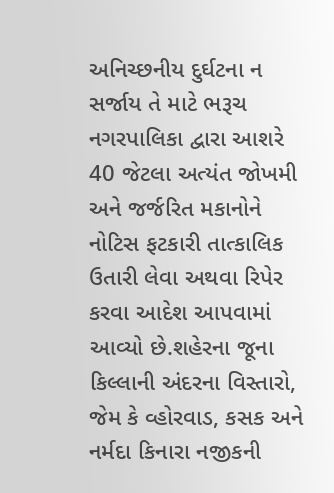અનિચ્છનીય દુર્ઘટના ન સર્જાય તે માટે ભરૂચ નગરપાલિકા દ્વારા આશરે 40 જેટલા અત્યંત જોખમી અને જર્જરિત મકાનોને નોટિસ ફટકારી તાત્કાલિક ઉતારી લેવા અથવા રિપેર કરવા આદેશ આપવામાં આવ્યો છે.શહેરના જૂના કિલ્લાની અંદરના વિસ્તારો, જેમ કે વ્હોરવાડ, કસક અને નર્મદા કિનારા નજીકની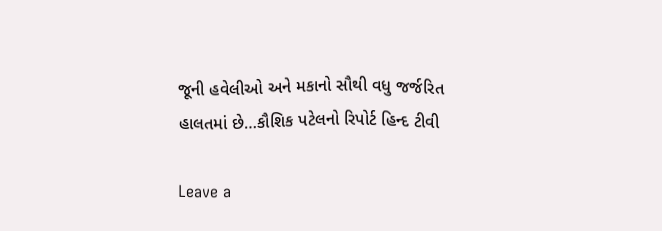જૂની હવેલીઓ અને મકાનો સૌથી વધુ જર્જરિત હાલતમાં છે…કૌશિક પટેલનો રિપોર્ટ હિન્દ ટીવી

Leave a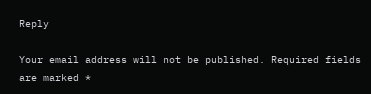Reply

Your email address will not be published. Required fields are marked *